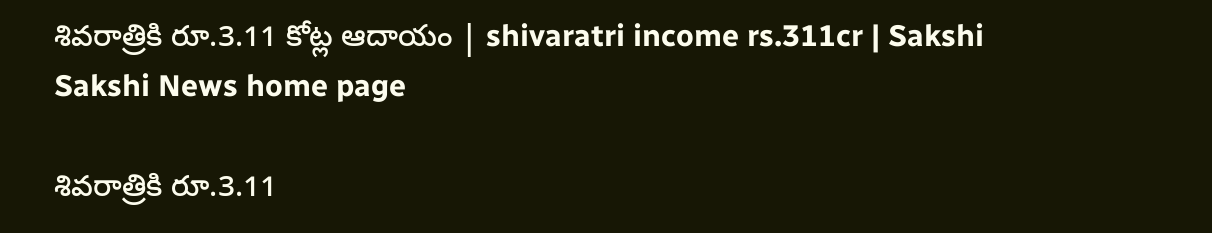శివరాత్రికి రూ.3.11 కోట్ల ఆదాయం | shivaratri income rs.311cr | Sakshi
Sakshi News home page

శివరాత్రికి రూ.3.11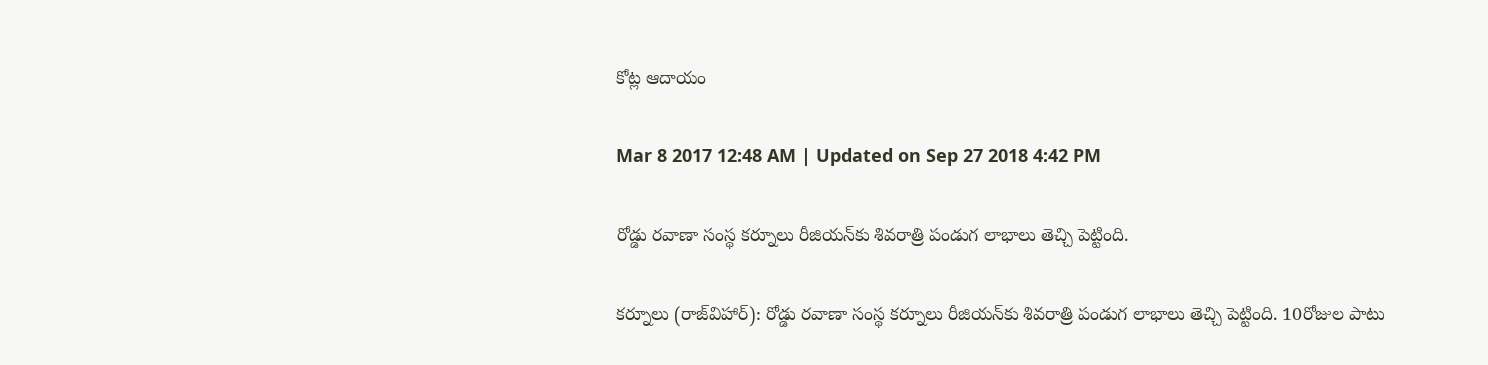కోట్ల ఆదాయం

Mar 8 2017 12:48 AM | Updated on Sep 27 2018 4:42 PM

రోడ్డు రవాణా సంస్థ కర్నూలు రీజియన్‌కు శివరాత్రి పండుగ లాభాలు తెచ్చి పెట్టింది.

కర్నూలు (రాజ్‌విహార్‌): రోడ్డు రవాణా సంస్థ కర్నూలు రీజియన్‌కు శివరాత్రి పండుగ లాభాలు తెచ్చి పెట్టింది. 10రోజుల పాటు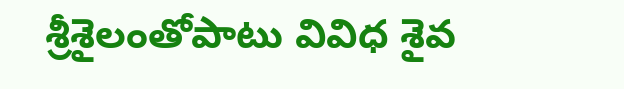శ్రీశైలంతోపాటు వివిధ శైవ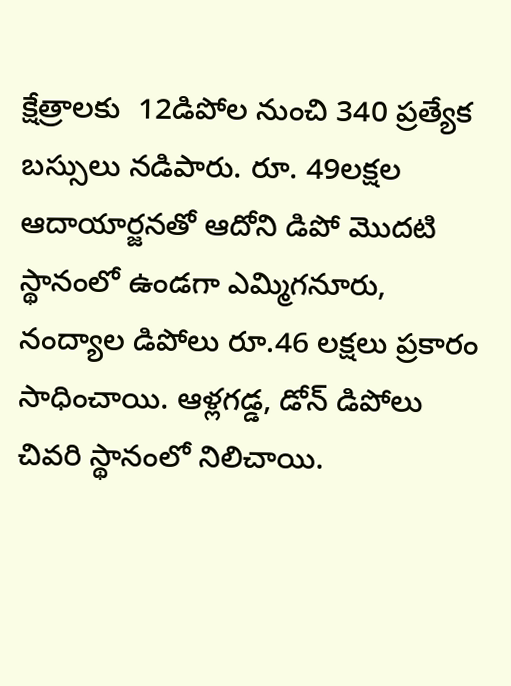క్షేత్రాలకు  12డిపోల నుంచి 340 ప్రత్యేక బస్సులు నడిపారు. రూ. 49లక్షల ఆదాయార్జనతో ఆదోని డిపో మొదటి స్థానంలో ఉండగా ఎమ్మిగనూరు, నంద్యాల డిపోలు రూ.46 లక్షలు ప్రకారం సాధించాయి. ఆళ్లగడ్డ, డోన్‌ డిపోలు చివరి స్థానంలో నిలిచాయి.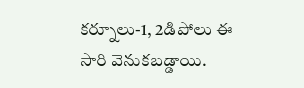కర్నూలు-1, 2డిపోలు ఈ సారి వెనుకబడ్డాయి.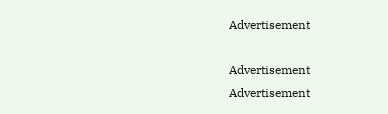Advertisement

Advertisement
Advertisement